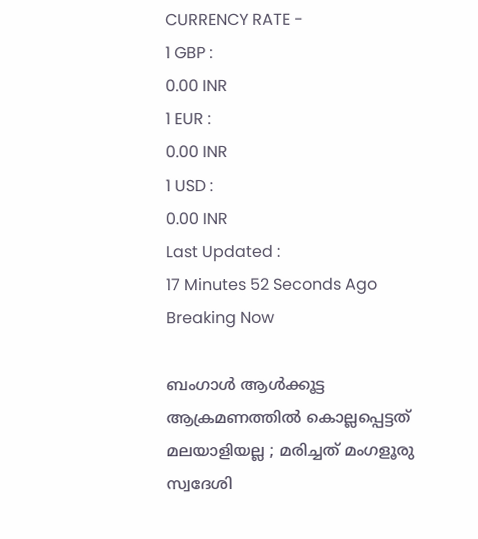CURRENCY RATE -
1 GBP :
0.00 INR
1 EUR :
0.00 INR
1 USD :
0.00 INR
Last Updated :
17 Minutes 52 Seconds Ago
Breaking Now

ബംഗാള്‍ ആള്‍ക്കൂട്ട ആക്രമണത്തില്‍ കൊല്ലപ്പെട്ടത് മലയാളിയല്ല ; മരിച്ചത് മംഗളൂരു സ്വദേശി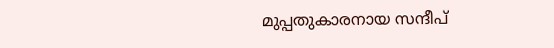മുപ്പതുകാരനായ സന്ദീപ്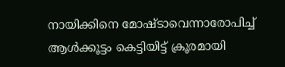നായിക്കിനെ മോഷ്ടാവെന്നാരോപിച്ച് ആള്‍ക്കൂട്ടം കെട്ടിയിട്ട് ക്രൂരമായി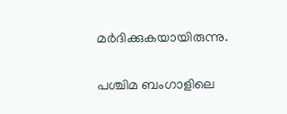മര്‍ദിക്കുകയായിരുന്നു.

പശ്ചിമ ബംഗാളിലെ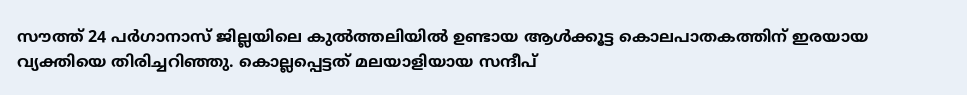സൗത്ത് 24 പര്‍ഗാനാസ് ജില്ലയിലെ കുല്‍ത്തലിയില്‍ ഉണ്ടായ ആള്‍ക്കൂട്ട കൊലപാതകത്തിന് ഇരയായ വ്യക്തിയെ തിരിച്ചറിഞ്ഞു. കൊല്ലപ്പെട്ടത് മലയാളിയായ സന്ദീപ്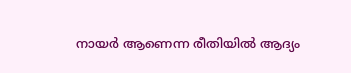നായര്‍ ആണെന്ന രീതിയില്‍ ആദ്യം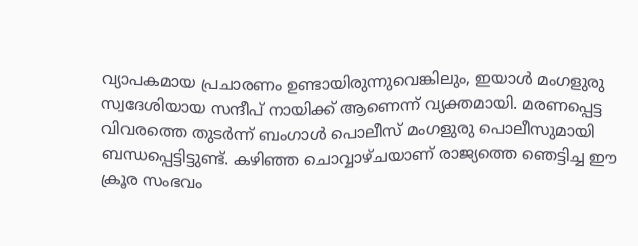വ്യാപകമായ പ്രചാരണം ഉണ്ടായിരുന്നുവെങ്കിലും, ഇയാള്‍ മംഗളുരു സ്വദേശിയായ സന്ദീപ് നായിക്ക് ആണെന്ന് വ്യക്തമായി. മരണപ്പെട്ട വിവരത്തെ തുടര്‍ന്ന് ബംഗാള്‍ പൊലീസ് മംഗളുരു പൊലീസുമായി ബന്ധപ്പെട്ടിട്ടുണ്ട്. കഴിഞ്ഞ ചൊവ്വാഴ്ചയാണ് രാജ്യത്തെ ഞെട്ടിച്ച ഈ ക്രൂര സംഭവം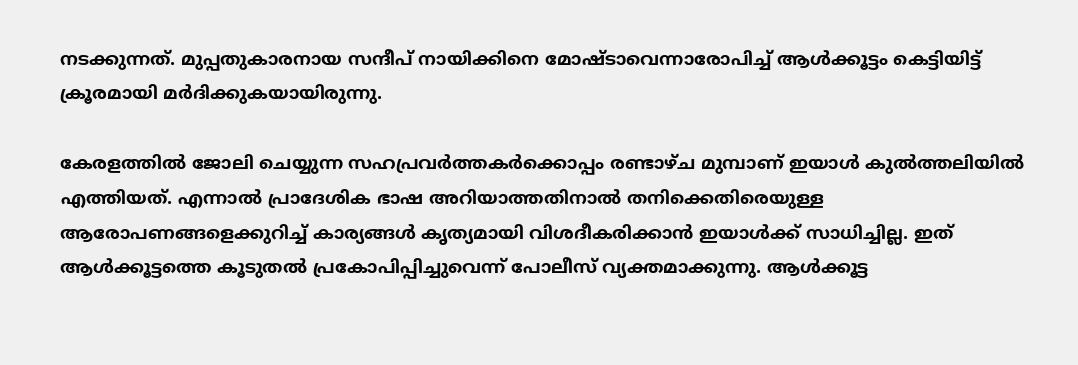നടക്കുന്നത്. മുപ്പതുകാരനായ സന്ദീപ് നായിക്കിനെ മോഷ്ടാവെന്നാരോപിച്ച് ആള്‍ക്കൂട്ടം കെട്ടിയിട്ട് ക്രൂരമായി മര്‍ദിക്കുകയായിരുന്നു.

കേരളത്തില്‍ ജോലി ചെയ്യുന്ന സഹപ്രവര്‍ത്തകര്‍ക്കൊപ്പം രണ്ടാഴ്ച മുമ്പാണ് ഇയാള്‍ കുല്‍ത്തലിയില്‍ എത്തിയത്. എന്നാല്‍ പ്രാദേശിക ഭാഷ അറിയാത്തതിനാല്‍ തനിക്കെതിരെയുള്ള ആരോപണങ്ങളെക്കുറിച്ച് കാര്യങ്ങള്‍ കൃത്യമായി വിശദീകരിക്കാന്‍ ഇയാള്‍ക്ക് സാധിച്ചില്ല. ഇത് ആള്‍ക്കൂട്ടത്തെ കൂടുതല്‍ പ്രകോപിപ്പിച്ചുവെന്ന് പോലീസ് വ്യക്തമാക്കുന്നു. ആള്‍ക്കൂട്ട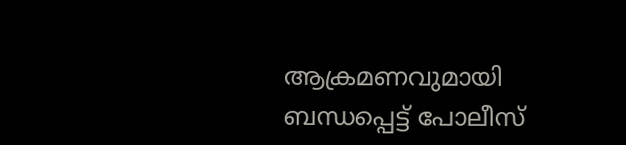ആക്രമണവുമായി ബന്ധപ്പെട്ട് പോലീസ്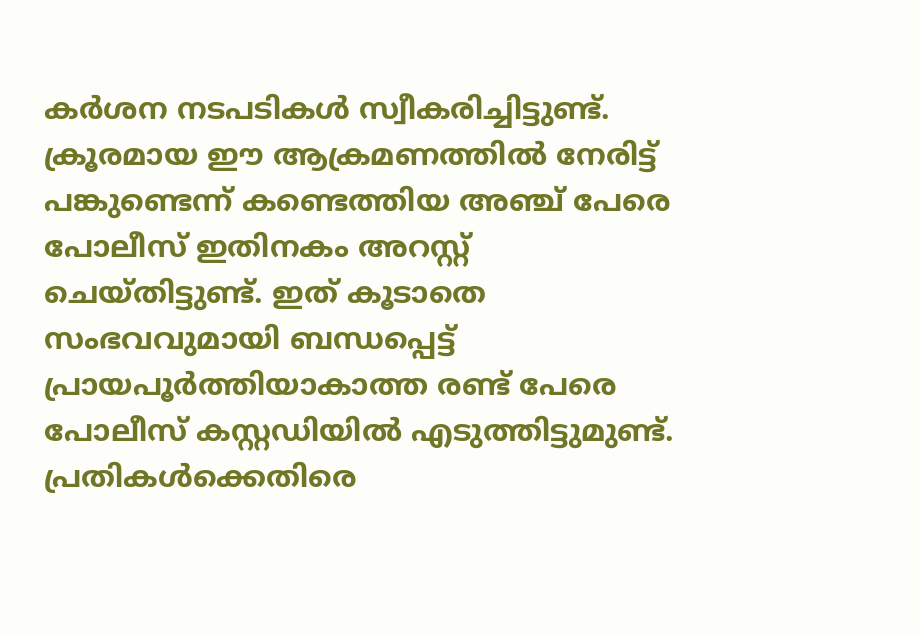കര്‍ശന നടപടികള്‍ സ്വീകരിച്ചിട്ടുണ്ട്. ക്രൂരമായ ഈ ആക്രമണത്തില്‍ നേരിട്ട് പങ്കുണ്ടെന്ന് കണ്ടെത്തിയ അഞ്ച് പേരെ പോലീസ് ഇതിനകം അറസ്റ്റ് ചെയ്തിട്ടുണ്ട്. ഇത് കൂടാതെ സംഭവവുമായി ബന്ധപ്പെട്ട് പ്രായപൂര്‍ത്തിയാകാത്ത രണ്ട് പേരെ പോലീസ് കസ്റ്റഡിയില്‍ എടുത്തിട്ടുമുണ്ട്. പ്രതികള്‍ക്കെതിരെ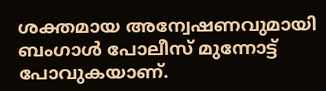ശക്തമായ അന്വേഷണവുമായി ബംഗാള്‍ പോലീസ് മുന്നോട്ട് പോവുകയാണ്.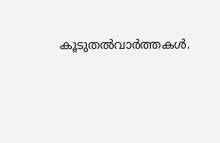കൂടുതല്‍വാര്‍ത്തകള്‍.